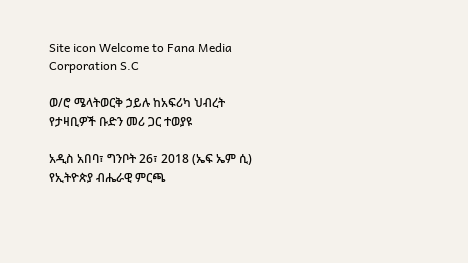Site icon Welcome to Fana Media Corporation S.C

ወ/ሮ ሜላትወርቅ ኃይሉ ከአፍሪካ ህብረት የታዛቢዎች ቡድን መሪ ጋር ተወያዩ

አዲስ አበባ፣ ግንቦት 26፣ 2018 (ኤፍ ኤም ሲ) የኢትዮጵያ ብሔራዊ ምርጫ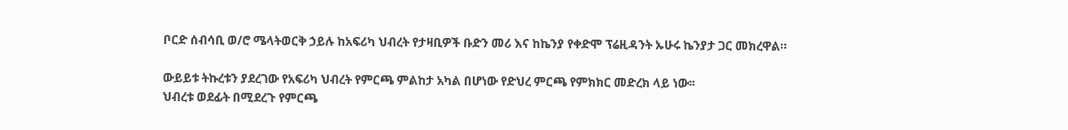ቦርድ ሰብሳቢ ወ/ሮ ሜላትወርቅ ኃይሉ ከአፍሪካ ህብረት የታዛቢዎች ቡድን መሪ እና ከኬንያ የቀድሞ ፕሬዚዳንት ኡሁሩ ኬንያታ ጋር መክረዋል።

ውይይቱ ትኩረቱን ያደረገው የአፍሪካ ህብረት የምርጫ ምልከታ አካል በሆነው የድህረ ምርጫ የምክክር መድረክ ላይ ነው፡፡
ህብረቱ ወደፊት በሚደረጉ የምርጫ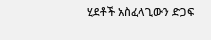ሂደቶች አስፈላጊውን ድጋፍ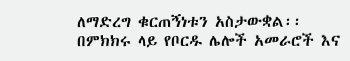ለማድረግ ቁርጠኝነቱን አስታውቋል፡፡
በምክክሩ ላይ የቦርዱ ሌሎች አመራሮች እና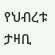የህብረቱ ታዛቢ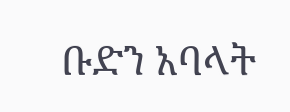ቡድን አባላት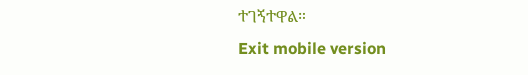ተገኝተዋል።
Exit mobile version